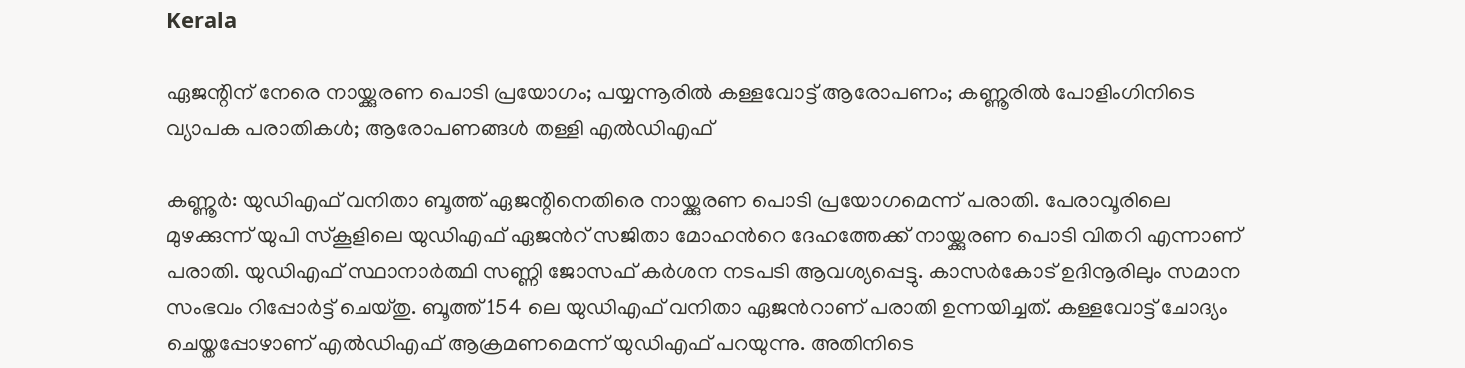Kerala

ഏജന്റിന് നേരെ നായ്ക്കുരണ പൊടി പ്രയോഗം; പയ്യന്നൂരിൽ കള്ളവോട്ട് ആരോപണം; കണ്ണൂരിൽ പോളിംഗിനിടെ വ്യാപക പരാതികൾ; ആരോപണങ്ങൾ തള്ളി എൽഡിഎഫ്

കണ്ണൂർ: യുഡിഎഫ് വനിതാ ബൂത്ത് ഏജന്റിനെതിരെ നായ്ക്കുരണ പൊടി പ്രയോഗമെന്ന് പരാതി. പേരാവൂരിലെ മുഴക്കുന്ന് യുപി സ്കൂളിലെ യുഡിഎഫ് ഏജന്‍റ് സജിതാ മോഹന്‍റെ ദേഹത്തേക്ക് നായ്ക്കുരണ പൊടി വിതറി എന്നാണ് പരാതി. യുഡിഎഫ് സ്ഥാനാർത്ഥി സണ്ണി ജോസഫ് കർശന നടപടി ആവശ്യപ്പെട്ടു. കാസർകോട് ഉദിനൂരിലും സമാന സംഭവം റിപ്പോർട്ട് ചെയ്തു. ബൂത്ത്‌ 154 ലെ യുഡിഎഫ് വനിതാ ഏജന്‍റാണ് പരാതി ഉന്നയിച്ചത്. കള്ളവോട്ട് ചോദ്യം ചെയ്തപ്പോഴാണ് എൽഡിഎഫ് ആക്രമണമെന്ന് യുഡിഎഫ് പറയുന്നു. അതിനിടെ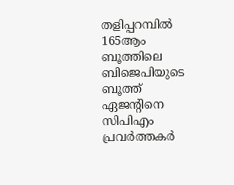തളിപ്പറമ്പിൽ 165ആം ബൂത്തിലെ ബിജെപിയുടെ ബൂത്ത് ഏജന്‍റിനെ സിപിഎം പ്രവർത്തകർ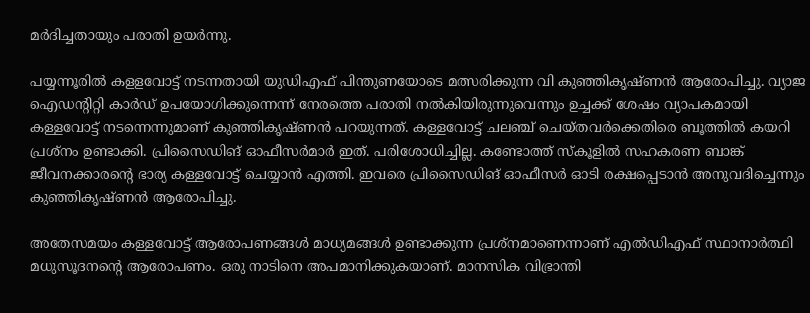മർദിച്ചതായും പരാതി ഉയർന്നു.

പയ്യന്നൂരിൽ കളളവോട്ട് നടന്നതായി യുഡിഎഫ് പിന്തുണയോടെ മത്സരിക്കുന്ന വി കുഞ്ഞികൃഷ്ണൻ ആരോപിച്ചു. വ്യാജ ഐഡന്റിറ്റി കാർഡ് ഉപയോഗിക്കുന്നെന്ന് നേരത്തെ പരാതി നൽകിയിരുന്നുവെന്നും ഉച്ചക്ക് ശേഷം വ്യാപകമായി കള്ളവോട്ട് നടന്നെന്നുമാണ് കുഞ്ഞികൃഷ്ണൻ പറയുന്നത്. കള്ളവോട്ട് ചലഞ്ച് ചെയ്തവർക്കെതിരെ ബൂത്തിൽ കയറി പ്രശ്നം ഉണ്ടാക്കി. പ്രിസൈഡിങ് ഓഫീസർമാർ ഇത്. പരിശോധിച്ചില്ല. കണ്ടോത്ത് സ്കൂളിൽ സഹകരണ ബാങ്ക് ജീവനക്കാരന്റെ ഭാര്യ കള്ളവോട്ട് ചെയ്യാൻ എത്തി. ഇവരെ പ്രിസൈഡിങ് ഓഫീസർ ഓടി രക്ഷപ്പെടാൻ അനുവദിച്ചെന്നും കുഞ്ഞികൃഷ്ണൻ ആരോപിച്ചു.

അതേസമയം കള്ളവോട്ട് ആരോപണങ്ങൾ മാധ്യമങ്ങൾ ഉണ്ടാക്കുന്ന പ്രശ്നമാണെന്നാണ് എൽഡിഎഫ് സ്ഥാനാർത്ഥി മധുസൂദനന്‍റെ ആരോപണം. ഒരു നാടിനെ അപമാനിക്കുകയാണ്. മാനസിക വിഭ്രാന്തി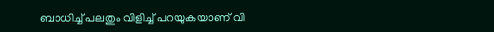ബാധിച്ച് പലതും വിളിച്ച് പറയുകയാണ് വി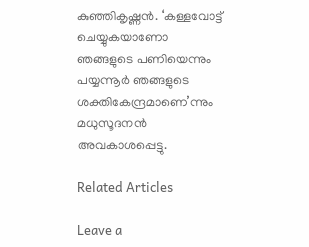കുഞ്ഞികൃഷ്ണൻ. ‘കള്ളവോട്ട് ചെയ്യുകയാണോ ഞങ്ങളുടെ പണിയെന്നും പയ്യന്നൂർ ഞങ്ങളുടെ ശക്തികേന്ദ്രമാണെ’ന്നും മധുസൂദനൻ അവകാശപ്പെട്ടു.

Related Articles

Leave a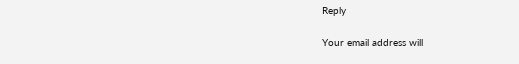Reply

Your email address will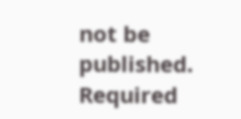not be published. Required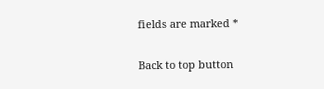fields are marked *

Back to top button